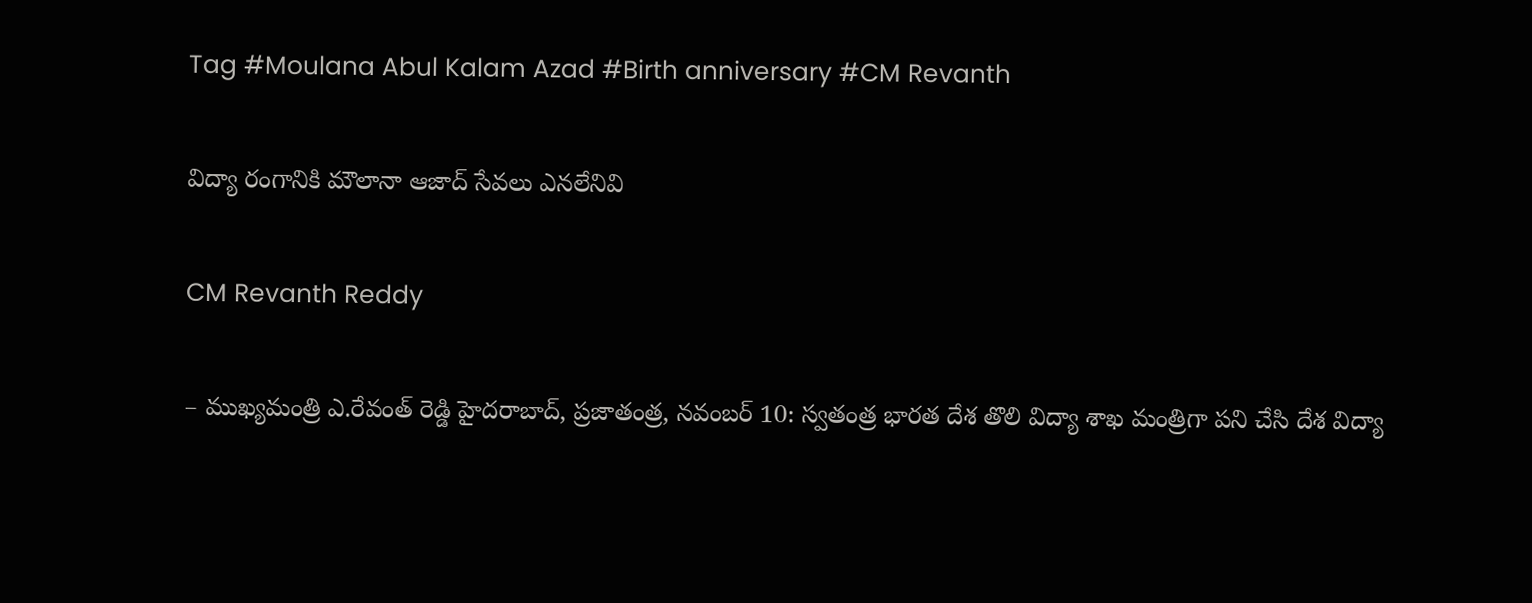Tag #Moulana Abul Kalam Azad #Birth anniversary #CM Revanth

విద్యా రంగానికి మౌలానా ఆజాద్‌ సేవలు ఎన‌లేనివి

CM Revanth Reddy

– ముఖ్యమంత్రి ఎ.రేవంత్‌ రెడ్డి హైదరాబాద్‌, ప్రజాతంత్ర, నవంబర్‌ 10: స్వతంత్ర భారత దేశ తొలి విద్యా శాఖ మంత్రిగా పని చేసి దేశ విద్యా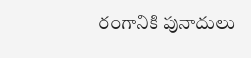రంగానికి పునాదులు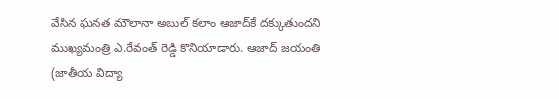వేసిన ఘనత మౌలానా అబుల్‌ కలాం ఆజాద్‌కే దక్కుతుందని ముఖ్యమంత్రి ఎ.రేవంత్‌ రెడ్డి కొనియాడారు. ఆజాద్‌ జయంతి (జాతీయ విద్యా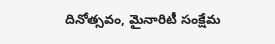దినోత్సవం, మైనారిటీ సంక్షేమ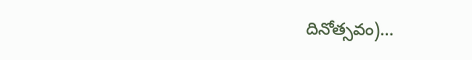దినోత్సవం)…